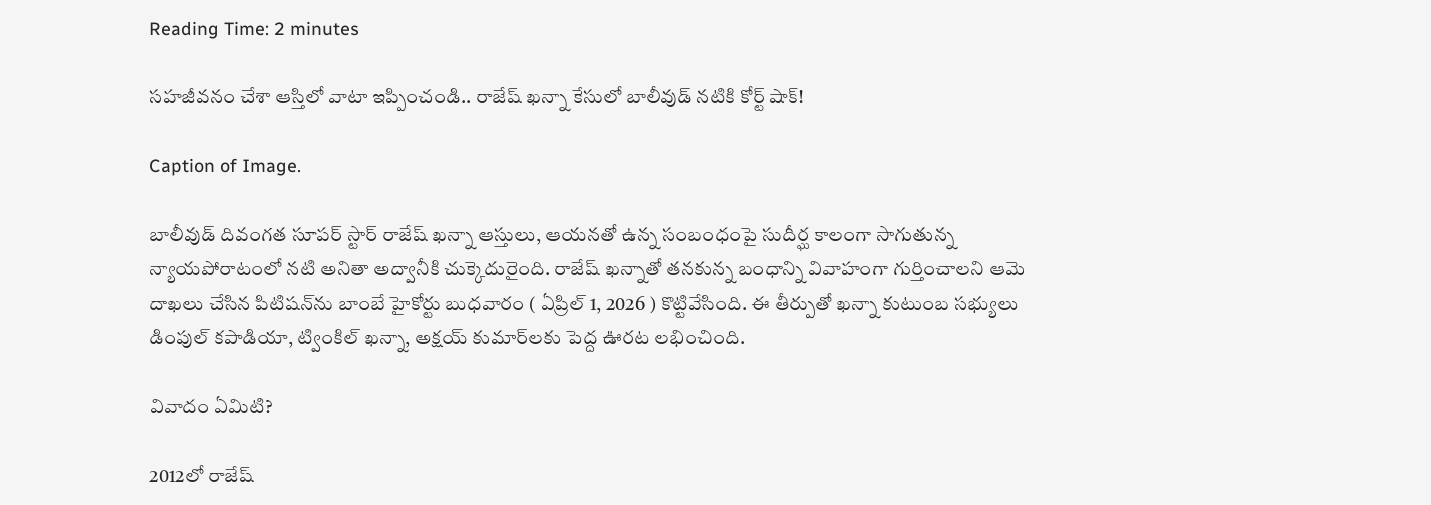Reading Time: 2 minutes

సహజీవనం చేశా ఆస్తిలో వాటా ఇప్పించండి.. రాజేష్ ఖన్నా కేసులో బాలీవుడ్ నటికి కోర్ట్ షాక్!

Caption of Image.

బాలీవుడ్ దివంగత సూపర్ స్టార్ రాజేష్ ఖన్నా ఆస్తులు, ఆయనతో ఉన్న సంబంధంపై సుదీర్ఘ కాలంగా సాగుతున్న న్యాయపోరాటంలో నటి అనితా అద్వానీకి చుక్కెదురైంది. రాజేష్ ఖన్నాతో తనకున్న బంధాన్ని వివాహంగా గుర్తించాలని ఆమె దాఖలు చేసిన పిటిషన్‌ను బాంబే హైకోర్టు బుధవారం ( ఏప్రిల్ 1, 2026 ) కొట్టివేసింది. ఈ తీర్పుతో ఖన్నా కుటుంబ సభ్యులు డింపుల్ కపాడియా, ట్వింకిల్ ఖన్నా, అక్షయ్ కుమార్‌లకు పెద్ద ఊరట లభించింది.

వివాదం ఏమిటి?

2012లో రాజేష్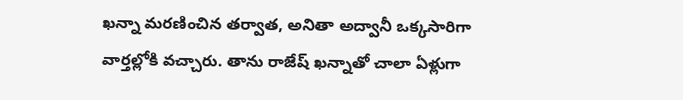ఖన్నా మరణించిన తర్వాత, అనితా అద్వానీ ఒక్కసారిగా వార్తల్లోకి వచ్చారు. తాను రాజేష్ ఖన్నాతో చాలా ఏళ్లుగా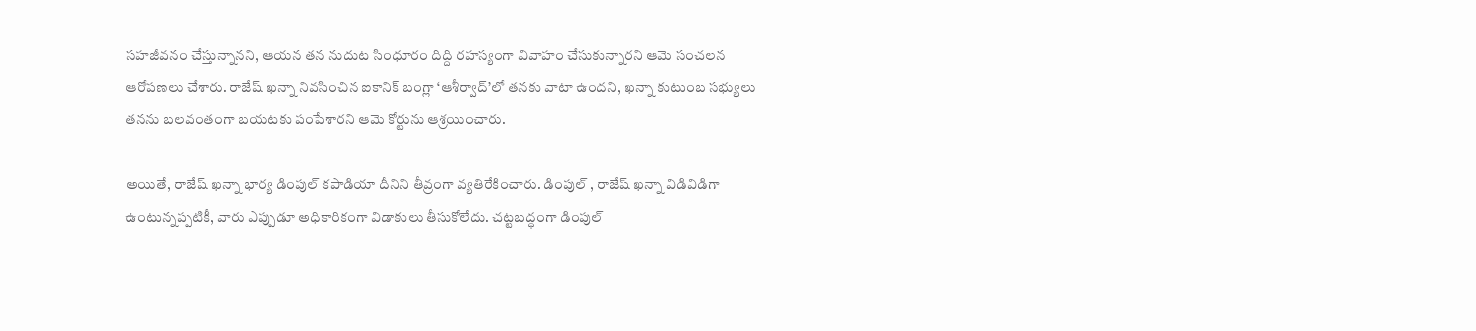సహజీవనం చేస్తున్నానని, ఆయన తన నుదుట సింధూరం దిద్ది రహస్యంగా వివాహం చేసుకున్నారని ఆమె సంచలన ఆరోపణలు చేశారు. రాజేష్ ఖన్నా నివసించిన ఐకానిక్ బంగ్లా ‘ఆశీర్వాద్’లో తనకు వాటా ఉందని, ఖన్నా కుటుంబ సభ్యులు తనను బలవంతంగా బయటకు పంపేశారని ఆమె కోర్టును ఆశ్రయించారు.

అయితే, రాజేష్ ఖన్నా భార్య డింపుల్ కపాడియా దీనిని తీవ్రంగా వ్యతిరేకించారు. డింపుల్ , రాజేష్ ఖన్నా విడివిడిగా ఉంటున్నప్పటికీ, వారు ఎప్పుడూ అధికారికంగా విడాకులు తీసుకోలేదు. చట్టబద్ధంగా డింపుల్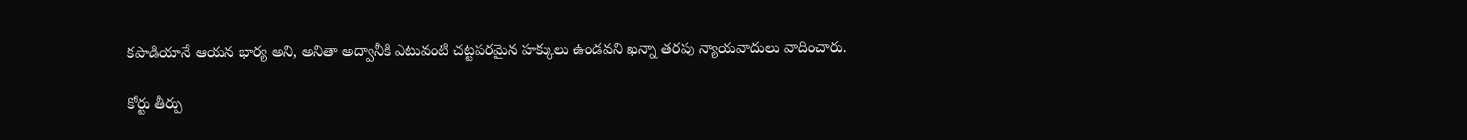కపాడియానే ఆయన భార్య అని, అనితా అద్వానీకి ఎటువంటి చట్టపరమైన హక్కులు ఉండవని ఖన్నా తరపు న్యాయవాదులు వాదించారు.

కోర్టు తీర్పు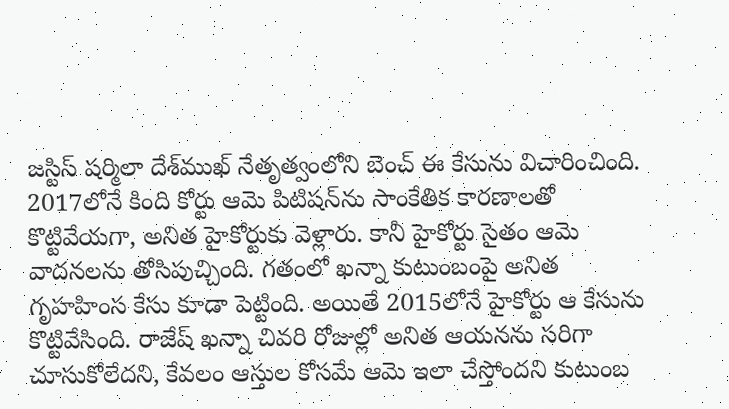జస్టిస్ షర్మిలా దేశ్‌ముఖ్ నేతృత్వంలోని బెంచ్ ఈ కేసును విచారించింది. 2017లోనే కింది కోర్టు ఆమె పిటిషన్‌ను సాంకేతిక కారణాలతో కొట్టివేయగా, అనిత హైకోర్టుకు వెళ్లారు. కానీ హైకోర్టు సైతం ఆమె వాదనలను తోసిపుచ్చింది. గతంలో ఖన్నా కుటుంబంపై అనిత గృహహింస కేసు కూడా పెట్టింది. అయితే 2015లోనే హైకోర్టు ఆ కేసును కొట్టివేసింది. రాజేష్ ఖన్నా చివరి రోజుల్లో అనిత ఆయనను సరిగా చూసుకోలేదని, కేవలం ఆస్తుల కోసమే ఆమె ఇలా చేస్తోందని కుటుంబ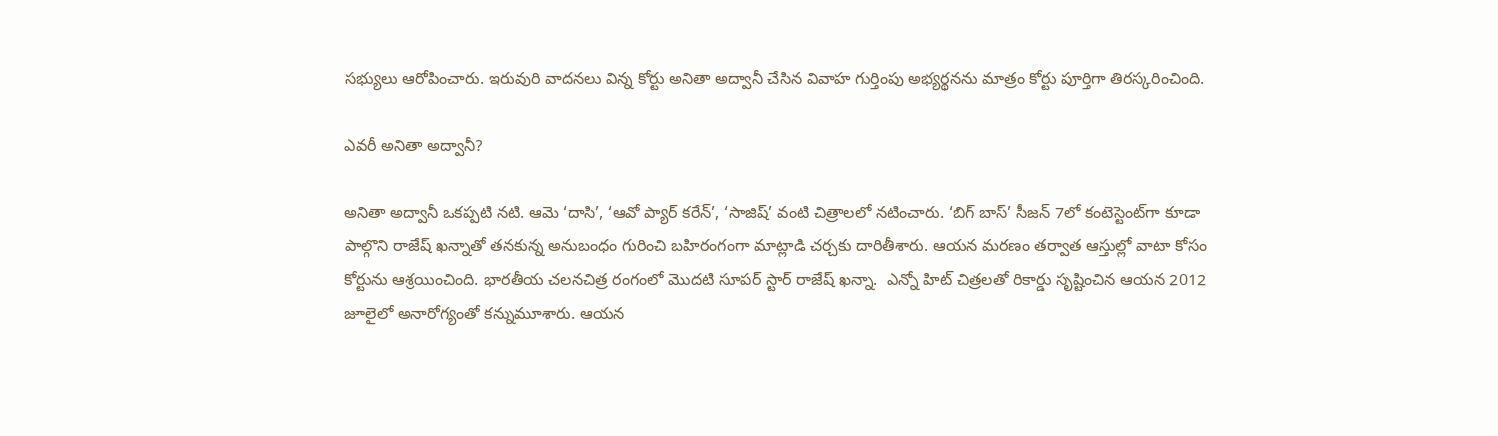సభ్యులు ఆరోపించారు. ఇరువురి వాదనలు విన్న కోర్టు అనితా అద్వానీ చేసిన వివాహ గుర్తింపు అభ్యర్థనను మాత్రం కోర్టు పూర్తిగా తిరస్కరించింది.

ఎవరీ అనితా అద్వానీ?

అనితా అద్వానీ ఒకప్పటి నటి. ఆమె ‘దాసి’, ‘ఆవో ప్యార్ కరేన్’, ‘సాజిష్’ వంటి చిత్రాలలో నటించారు. ‘బిగ్ బాస్’ సీజన్ 7లో కంటెస్టెంట్‌గా కూడా పాల్గొని రాజేష్ ఖన్నాతో తనకున్న అనుబంధం గురించి బహిరంగంగా మాట్లాడి చర్చకు దారితీశారు. ఆయన మరణం తర్వాత ఆస్తుల్లో వాటా కోసం కోర్టును ఆశ్రయించింది. భారతీయ చలనచిత్ర రంగంలో మొదటి సూపర్ స్టార్ రాజేష్ ఖన్నా.  ఎన్నో హిట్ చిత్రలతో రికార్డు సృష్టించిన ఆయన 2012 జూలైలో అనారోగ్యంతో కన్నుమూశారు. ఆయన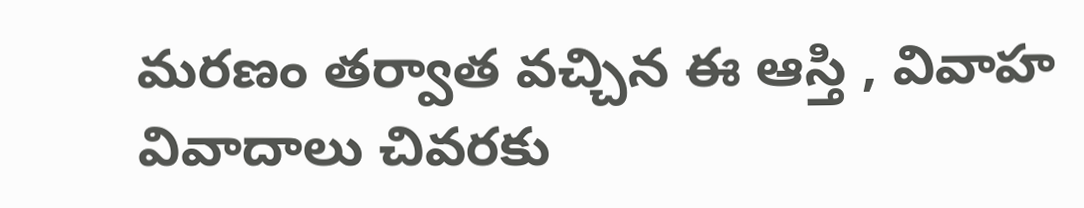మరణం తర్వాత వచ్చిన ఈ ఆస్తి , వివాహ వివాదాలు చివరకు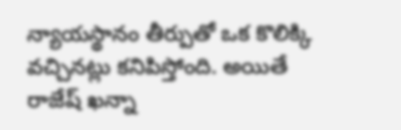న్యాయస్థానం తీర్పుతో ఒక కొలిక్కి వచ్చినట్లు కనిపిస్తోంది. అయితే  రాజేష్ ఖన్నా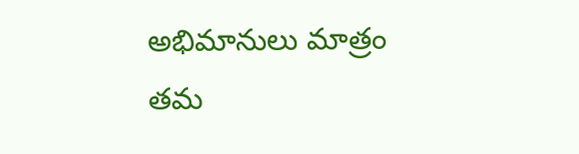అభిమానులు మాత్రం తమ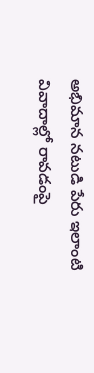అభిమాన నటుడి పేరు ఇలాంటి వివాదాల్లో రావడంపై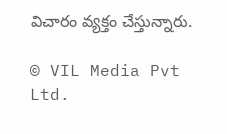విచారం వ్యక్తం చేస్తున్నారు.

© VIL Media Pvt Ltd.